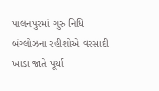પાલનપુરમાં ગુરુ નિધિ બંગ્લોઝના રહીશોએ વરસાદી ખાડા જાતે પૂર્યા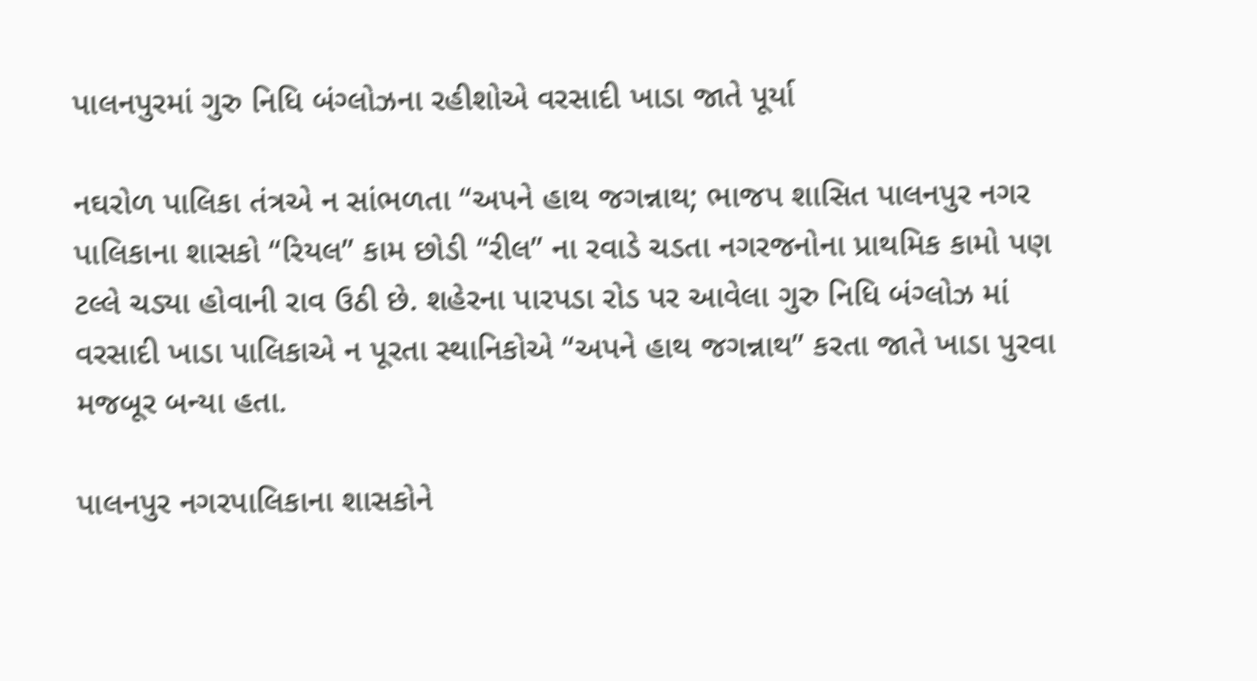પાલનપુરમાં ગુરુ નિધિ બંગ્લોઝના રહીશોએ વરસાદી ખાડા જાતે પૂર્યા

નઘરોળ પાલિકા તંત્રએ ન સાંભળતા “અપને હાથ જગન્નાથ; ભાજપ શાસિત પાલનપુર નગર પાલિકાના શાસકો “રિયલ” કામ છોડી “રીલ” ના રવાડે ચડતા નગરજનોના પ્રાથમિક કામો પણ ટલ્લે ચડ્યા હોવાની રાવ ઉઠી છે. શહેરના પારપડા રોડ પર આવેલા ગુરુ નિધિ બંગ્લોઝ માં વરસાદી ખાડા પાલિકાએ ન પૂરતા સ્થાનિકોએ “અપને હાથ જગન્નાથ” કરતા જાતે ખાડા પુરવા મજબૂર બન્યા હતા.

પાલનપુર નગરપાલિકાના શાસકોને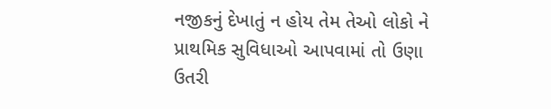નજીકનું દેખાતું ન હોય તેમ તેઓ લોકો ને પ્રાથમિક સુવિધાઓ આપવામાં તો ઉણા ઉતરી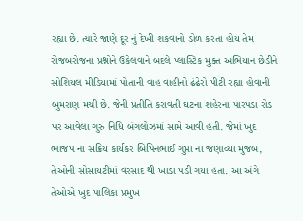રહ્યા છે. ત્યારે જાણે દૂર નું દેખી શકવાનો ડોળ કરતા હોય તેમ રોજબરોજના પ્રશ્નોને ઉકેલવાને બદલે પ્લાસ્ટિક મુક્ત અભિયાન છેડીને સોશિયલ મીડિયામાં પોતાની વાહ વાહીનો ઢંઢેરો પીટી રહ્યા હોવાની બુમરાણ મચી છે. જેની પ્રતીતિ કરાવતી ઘટના શહેરના પારપડા રોડ પર આવેલા ગુરુ નિધિ બંગલોઝમાં સામે આવી હતી. જેમાં ખુદ ભાજપ ના સક્રિય કાર્યકર બિપિનભાઈ ગુપ્તા ના જણાવ્યા મુજબ, તેઓની સોસાયટીમાં વરસાદ થી ખાડા પડી ગયા હતા. આ અંગે તેઓએ ખુદ પાલિકા પ્રમુખ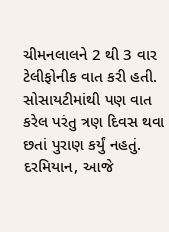ચીમનલાલને 2 થી 3 વાર ટેલીફોનીક વાત કરી હતી. સોસાયટીમાંથી પણ વાત કરેલ પરંતુ ત્રણ દિવસ થવા છતાં પુરાણ કર્યું નહતું. દરમિયાન, આજે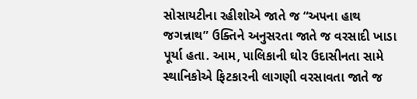સોસાયટીના રહીશોએ જાતે જ “અપના હાથ જગન્નાથ” ઉક્તિને અનુસરતા જાતે જ વરસાદી ખાડા પૂર્યા હતા. આમ, પાલિકાની ઘોર ઉદાસીનતા સામે સ્થાનિકોએ ફિટકારની લાગણી વરસાવતા જાતે જ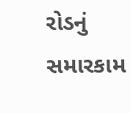રોડનું સમારકામ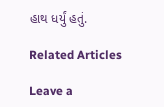હાથ ધર્યું હતું.

Related Articles

Leave a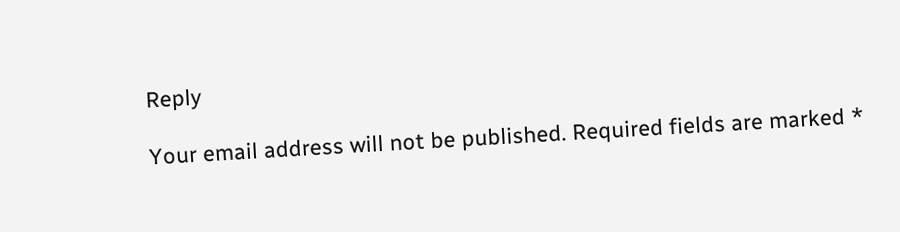Reply

Your email address will not be published. Required fields are marked *